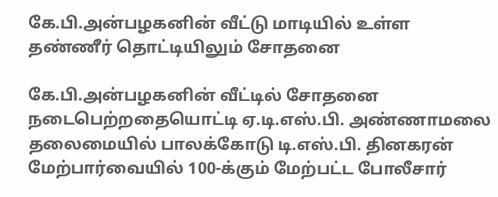கே.பி.அன்பழகனின் வீட்டு மாடியில் உள்ள தண்ணீர் தொட்டியிலும் சோதனை

கே.பி.அன்பழகனின் வீட்டில் சோதனை நடைபெற்றதையொட்டி ஏ.டி.எஸ்.பி. அண்ணாமலை தலைமையில் பாலக்கோடு டி.எஸ்.பி. தினகரன் மேற்பார்வையில் 100-க்கும் மேற்பட்ட போலீசார்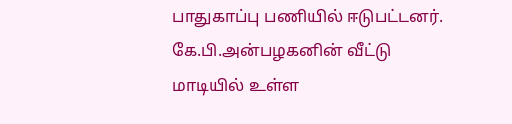பாதுகாப்பு பணியில் ஈடுபட்டனர்.
கே.பி.அன்பழகனின் வீட்டு மாடியில் உள்ள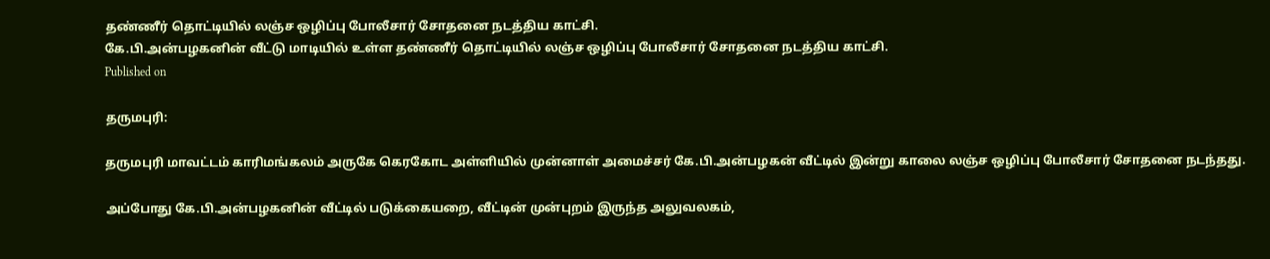தண்ணீர் தொட்டியில் லஞ்ச ஒழிப்பு போலீசார் சோதனை நடத்திய காட்சி.
கே.பி.அன்பழகனின் வீட்டு மாடியில் உள்ள தண்ணீர் தொட்டியில் லஞ்ச ஒழிப்பு போலீசார் சோதனை நடத்திய காட்சி.
Published on

தருமபுரி:

தருமபுரி மாவட்டம் காரிமங்கலம் அருகே கெரகோட அள்ளியில் முன்னாள் அமைச்சர் கே.பி.அன்பழகன் வீட்டில் இன்று காலை லஞ்ச ஒழிப்பு போலீசார் சோதனை நடந்தது.

அப்போது கே.பி.அன்பழகனின் வீட்டில் படுக்கையறை, வீட்டின் முன்புறம் இருந்த அலுவலகம்,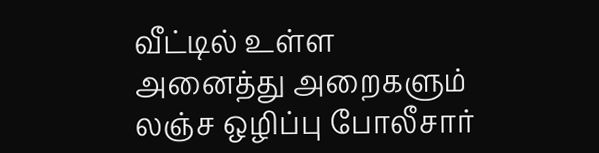வீட்டில் உள்ள அனைத்து அறைகளும் லஞ்ச ஒழிப்பு போலீசார்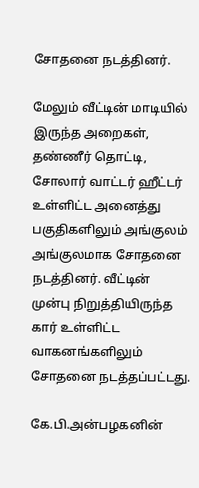சோதனை நடத்தினர்.

மேலும் வீட்டின் மாடியில் இருந்த அறைகள், தண்ணீர் தொட்டி, சோலார் வாட்டர் ஹீட்டர் உள்ளிட்ட அனைத்து பகுதிகளிலும் அங்குலம் அங்குலமாக சோதனை நடத்தினர். வீட்டின் முன்பு நிறுத்தியிருந்த கார் உள்ளிட்ட வாகனங்களிலும் சோதனை நடத்தப்பட்டது.

கே.பி.அன்பழகனின்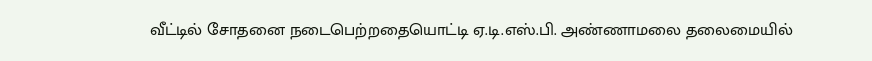வீட்டில் சோதனை நடைபெற்றதையொட்டி ஏ.டி.எஸ்.பி. அண்ணாமலை தலைமையில்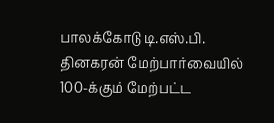பாலக்கோடு டி.எஸ்.பி. தினகரன் மேற்பார்வையில் 100-க்கும் மேற்பட்ட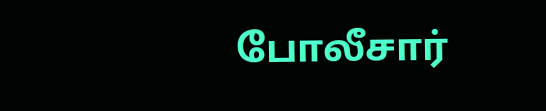போலீசார்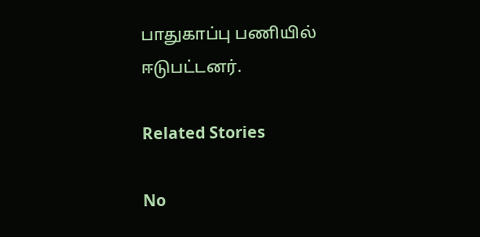பாதுகாப்பு பணியில் ஈடுபட்டனர்.

Related Stories

No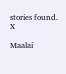stories found.
X

Maalai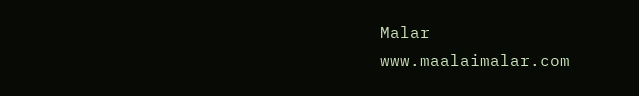Malar
www.maalaimalar.com